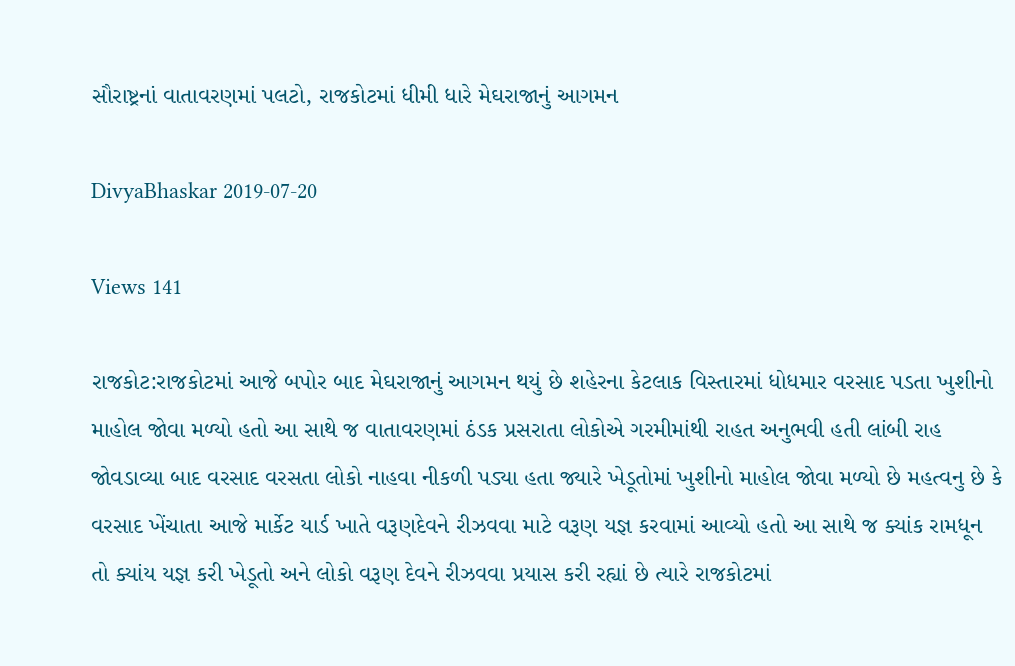સૌરાષ્ટ્રનાં વાતાવરણમાં પલટો, રાજકોટમાં ધીમી ધારે મેઘરાજાનું આગમન

DivyaBhaskar 2019-07-20

Views 141

રાજકોટ:રાજકોટમાં આજે બપોર બાદ મેઘરાજાનું આગમન થયું છે શહેરના કેટલાક વિસ્તારમાં ધોધમાર વરસાદ પડતા ખુશીનો માહોલ જોવા મળ્યો હતો આ સાથે જ વાતાવરણમાં ઠંડક પ્રસરાતા લોકોએ ગરમીમાંથી રાહત અનુભવી હતી લાંબી રાહ જોવડાવ્યા બાદ વરસાદ વરસતા લોકો નાહવા નીકળી પડ્યા હતા જ્યારે ખેડૂતોમાં ખુશીનો માહોલ જોવા મળ્યો છે મહત્વનુ છે કે વરસાદ ખેંચાતા આજે માર્કેટ યાર્ડ ખાતે વરૂણદેવને રીઝવવા માટે વરૂણ યજ્ઞ કરવામાં આવ્યો હતો આ સાથે જ ક્યાંક રામધૂન તો ક્યાંય યજ્ઞ કરી ખેડૂતો અને લોકો વરૂણ દેવને રીઝવવા પ્રયાસ કરી રહ્યાં છે ત્યારે રાજકોટમાં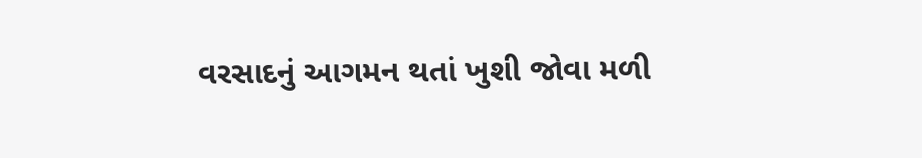વરસાદનું આગમન થતાં ખુશી જોવા મળી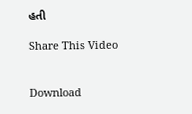હતી

Share This Video


Download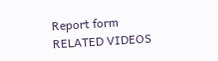Report form
RELATED VIDEOS